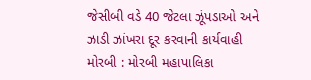જેસીબી વડે 40 જેટલા ઝૂંપડાઓ અને ઝાડી ઝાંખરા દૂર કરવાની કાર્યવાહી
મોરબી : મોરબી મહાપાલિકા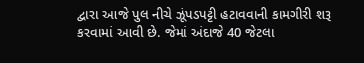દ્વારા આજે પુલ નીચે ઝૂંપડપટ્ટી હટાવવાની કામગીરી શરૂ કરવામાં આવી છે. જેમાં અંદાજે 40 જેટલા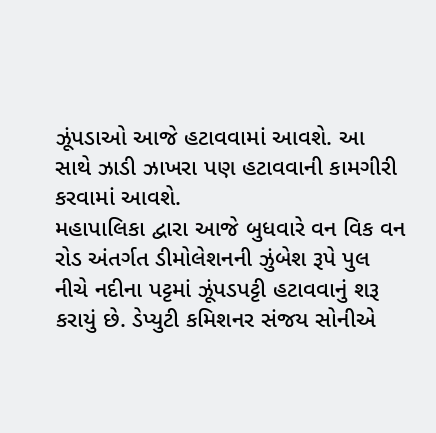ઝૂંપડાઓ આજે હટાવવામાં આવશે. આ સાથે ઝાડી ઝાખરા પણ હટાવવાની કામગીરી કરવામાં આવશે.
મહાપાલિકા દ્વારા આજે બુધવારે વન વિક વન રોડ અંતર્ગત ડીમોલેશનની ઝુંબેશ રૂપે પુલ નીચે નદીના પટ્ટમાં ઝૂંપડપટ્ટી હટાવવાનું શરૂ કરાયું છે. ડેપ્યુટી કમિશનર સંજય સોનીએ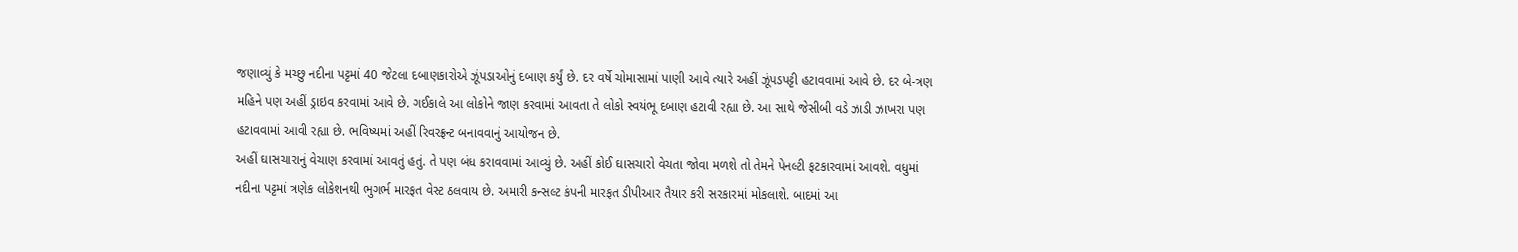જણાવ્યું કે મચ્છુ નદીના પટ્ટમાં 40 જેટલા દબાણકારોએ ઝૂંપડાઓનું દબાણ કર્યું છે. દર વર્ષે ચોમાસામાં પાણી આવે ત્યારે અહીં ઝૂંપડપટ્ટી હટાવવામાં આવે છે. દર બે-ત્રણ મહિને પણ અહીં ડ્રાઇવ કરવામાં આવે છે. ગઈકાલે આ લોકોને જાણ કરવામાં આવતા તે લોકો સ્વયંભૂ દબાણ હટાવી રહ્યા છે. આ સાથે જેસીબી વડે ઝાડી ઝાખરા પણ હટાવવામાં આવી રહ્યા છે. ભવિષ્યમાં અહીં રિવરફ્રન્ટ બનાવવાનું આયોજન છે.
અહીં ઘાસચારાનું વેચાણ કરવામાં આવતું હતું. તે પણ બંધ કરાવવામાં આવ્યું છે. અહીં કોઈ ઘાસચારો વેચતા જોવા મળશે તો તેમને પેનલ્ટી ફટકારવામાં આવશે. વધુમાં નદીના પટ્ટમાં ત્રણેક લોકેશનથી ભુગર્ભ મારફત વેસ્ટ ઠલવાય છે. અમારી કન્સલ્ટ કંપની મારફત ડીપીઆર તૈયાર કરી સરકારમાં મોકલાશે. બાદમાં આ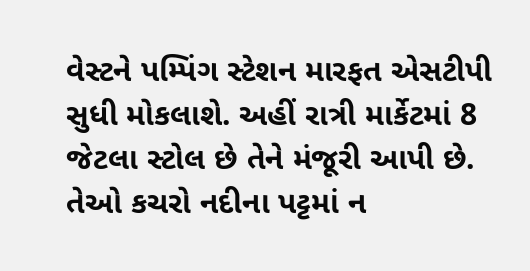વેસ્ટને પમ્પિંગ સ્ટેશન મારફત એસટીપી સુધી મોકલાશે. અહીં રાત્રી માર્કેટમાં 8 જેટલા સ્ટોલ છે તેને મંજૂરી આપી છે. તેઓ કચરો નદીના પટ્ટમાં ન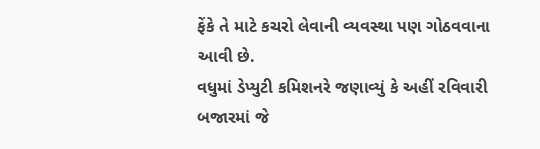ફેંકે તે માટે કચરો લેવાની વ્યવસ્થા પણ ગોઠવવાના આવી છે.
વધુમાં ડેપ્યુટી કમિશનરે જણાવ્યું કે અહીં રવિવારી બજારમાં જે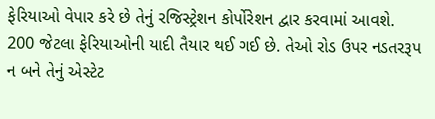ફેરિયાઓ વેપાર કરે છે તેનું રજિસ્ટ્રેશન કોર્પોરેશન દ્વાર કરવામાં આવશે. 200 જેટલા ફેરિયાઓની યાદી તૈયાર થઈ ગઈ છે. તેઓ રોડ ઉપર નડતરરૂપ ન બને તેનું એસ્ટેટ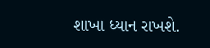શાખા ધ્યાન રાખશે.